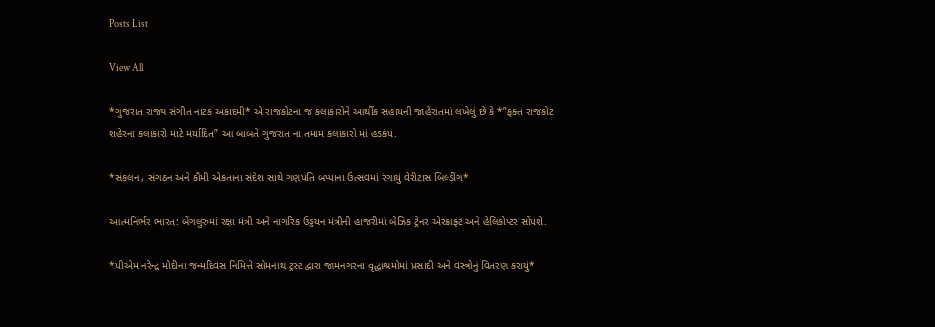Posts List

View All

*ગુજરાત રાજ્ય સંગીત નાટક અકાદમી* એ રાજકોટના જ કલાકારોને આર્થીક સહાયની જાહેરાતમાં લખેલું છે કે *”ફક્ત રાજકોટ શહેરના કલાકારો માટે મર્યાદિત” આ બાબતે ગુજરાત ના તમામ કલાકારો માં હડકંપ.

*સંકલન, સંગઠન અને કૌમી એકતાના સંદેશ સાથે ગણપતિ બપ્પાના ઉત્સવમાં રંગાયું વેરીટાસ બિલ્ડીંગ*

આત્મનિર્ભર ભારત: બેંગલુરુમાં રક્ષા મંત્રી અને નાગરિક ઉડ્ડયન મંત્રીની હાજરીમાં બેઝિક ટ્રેનર એરક્રાફ્ટ અને હેલિકોપ્ટર સોંપશે.

*પીએમ નરેન્દ્ર મોદીના જન્મદિવસ નિમિત્તે સોમનાથ ટ્રસ્ટ દ્વારા જામનગરના વૃદ્ધાશ્રમોમાં પ્રસાદી અને વસ્ત્રોનું વિતરણ કરાયું*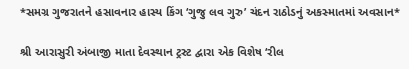*સમગ્ર ગુજરાતને હસાવનાર હાસ્ય કિંગ ‘ગુજુ લવ ગુરુ’ ચંદન રાઠોડનું અકસ્માતમાં અવસાન*

શ્રી આરાસુરી અંબાજી માતા દેવસ્થાન ટ્રસ્ટ દ્વારા એક વિશેષ ‘રીલ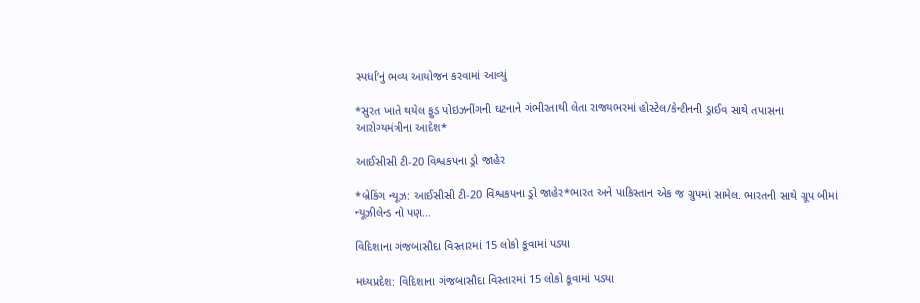સ્પર્ધા’નું ભવ્ય આયોજન કરવામાં આવ્યું

*સુરત ખાતે થયેલ ફુડ પોઇઝનીંગની ઘટનાને ગંભીરતાથી લેતા રાજ્યભરમાં હોસ્ટેલ/કેન્ટીનની ડ્રાઈવ સાથે તપાસના આરોગ્યમંત્રીના આદેશ*

આઈસીસી ટી-20 વિશ્વકપના ડ્રો જાહેર

*બ્રેકિંગ ન્યૂઝ: આઈસીસી ટી-20 વિશ્વકપના ડ્રો જાહેર*ભારત અને પાકિસ્તાન એક જ ગ્રુપમાં સામેલ. ભારતની સાથે ગ્રૂપ બીમાં ન્યૂઝીલેન્ડ નો પણ…

વિદિશાના ગંજબાસૌદા વિસ્તારમાં 15 લોકો કૂવામાં પડ્યા

મધ્યપ્રદેશ: વિદિશાના ગંજબાસૌદા વિસ્તારમાં 15 લોકો કૂવામાં પડ્યા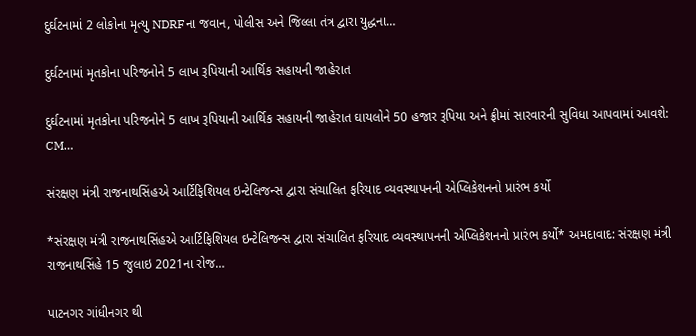દુર્ઘટનામાં 2 લોકોના મૃત્યુ NDRFના જવાન, પોલીસ અને જિલ્લા તંત્ર દ્વારા યુદ્ધના…

દુર્ઘટનામાં મૃતકોના પરિજનોને 5 લાખ રૂપિયાની આર્થિક સહાયની જાહેરાત

દુર્ઘટનામાં મૃતકોના પરિજનોને 5 લાખ રૂપિયાની આર્થિક સહાયની જાહેરાત ઘાયલોને 50 હજાર રૂપિયા અને ફ્રીમાં સારવારની સુવિધા આપવામાં આવશે: CM…

સંરક્ષણ મંત્રી રાજનાથસિંહએ આર્ટિફિશિયલ ઇન્ટેલિજન્સ દ્વારા સંચાલિત ફરિયાદ વ્યવસ્થાપનની એપ્લિકેશનનો પ્રારંભ કર્યો

*સંરક્ષણ મંત્રી રાજનાથસિંહએ આર્ટિફિશિયલ ઇન્ટેલિજન્સ દ્વારા સંચાલિત ફરિયાદ વ્યવસ્થાપનની એપ્લિકેશનનો પ્રારંભ કર્યો* અમદાવાદ: સંરક્ષણ મંત્રી રાજનાથસિંહે 15 જુલાઇ 2021ના રોજ…

પાટનગર ગાંધીનગર થી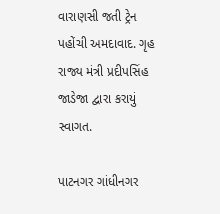વારાણસી જતી ટ્રેન પહોંચી અમદાવાદ. ગૃહ રાજ્ય મંત્રી પ્રદીપસિંહ જાડેજા દ્વારા કરાયું સ્વાગત.

પાટનગર ગાંધીનગર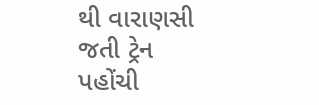થી વારાણસી જતી ટ્રેન પહોંચી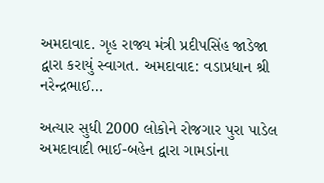અમદાવાદ. ગૃહ રાજ્ય મંત્રી પ્રદીપસિંહ જાડેજા દ્વારા કરાયું સ્વાગત. અમદાવાદ: વડાપ્રધાન શ્રી નરેન્દ્રભાઈ…

અત્યાર સુધી 2000 લોકોને રોજગાર પુરા પાડેલ અમદાવાદી ભાઈ-બહેન દ્વારા ગામડાંના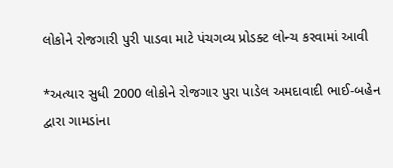લોકોને રોજગારી પુરી પાડવા માટે પંચગવ્ય પ્રોડક્ટ લોન્ચ કરવામાં આવી

*અત્યાર સુધી 2000 લોકોને રોજગાર પુરા પાડેલ અમદાવાદી ભાઈ-બહેન દ્વારા ગામડાંના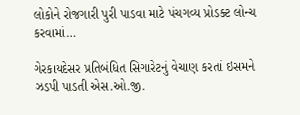લોકોને રોજગારી પુરી પાડવા માટે પંચગવ્ય પ્રોડક્ટ લોન્ચ કરવામાં…

ગેરકાયદેસર પ્રતિબંધિત સિગારેટનું વેચાણ કરતાં ઇસમને ઝડપી પાડતી એસ.ઓ.જી.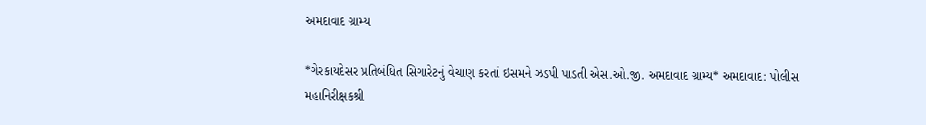અમદાવાદ ગ્રામ્ય

*ગેરકાયદેસર પ્રતિબંધિત સિગારેટનું વેચાણ કરતાં ઇસમને ઝડપી પાડતી એસ.ઓ.જી. અમદાવાદ ગ્રામ્ય* અમદાવાદ: પોલીસ મહાનિરીક્ષકશ્રી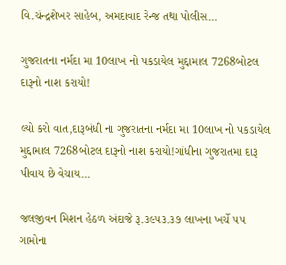વિ.ચંન્દ્રશેખર સાહેબ, અમદાવાદ રેન્જ તથા પોલીસ…

ગુજરાતના નર્મદા મા 10લાખ નો પકડાયેલ મુદ્દામાલ 7268બોટલ દારૂનો નાશ કરાયો!

લ્યો કરો વાત,દારૂબંધી ના ગુજરાતના નર્મદા મા 10લાખ નો પકડાયેલ મુદ્દામાલ 7268બોટલ દારૂનો નાશ કરાયો!ગાંધીના ગુજરાતમા દારૂ પીવાય છે વેચાય…

જલજીવન મિશન હેઠળ અંદાજે રૂ.૩૯૫૩.૩૭ લાખના ખર્ચે ૫૫ ગામોના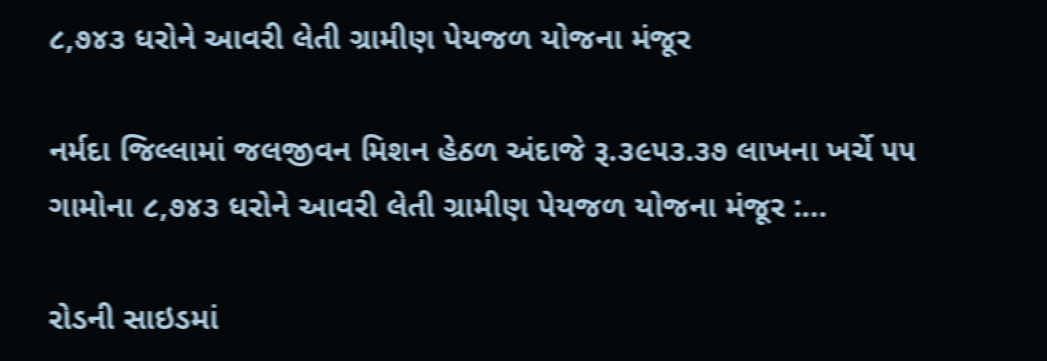૮,૭૪૩ ધરોને આવરી લેતી ગ્રામીણ પેયજળ યોજના મંજૂર

નર્મદા જિલ્લામાં જલજીવન મિશન હેઠળ અંદાજે રૂ.૩૯૫૩.૩૭ લાખના ખર્ચે ૫૫ ગામોના ૮,૭૪૩ ધરોને આવરી લેતી ગ્રામીણ પેયજળ યોજના મંજૂર :…

રોડની સાઇડમાં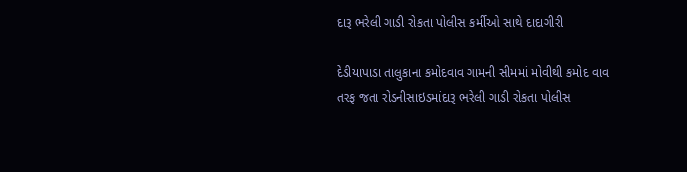દારૂ ભરેલી ગાડી રોકતા પોલીસ કર્મીઓ સાથે દાદાગીરી

દેડીયાપાડા તાલુકાના કમોદવાવ ગામની સીમમાં મોવીથી કમોદ વાવ તરફ જતા રોડનીસાઇડમાંદારૂ ભરેલી ગાડી રોકતા પોલીસ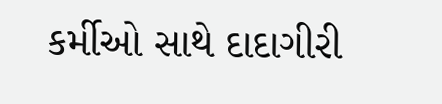કર્મીઓ સાથે દાદાગીરી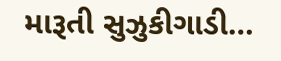મારૂતી સુઝુકીગાડી…